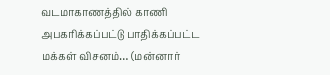வடமாகாணத்தில் காணி அபகரிக்கப்பட்டு பாதிக்கப்பட்ட மக்கள் விசனம்… (மன்னார்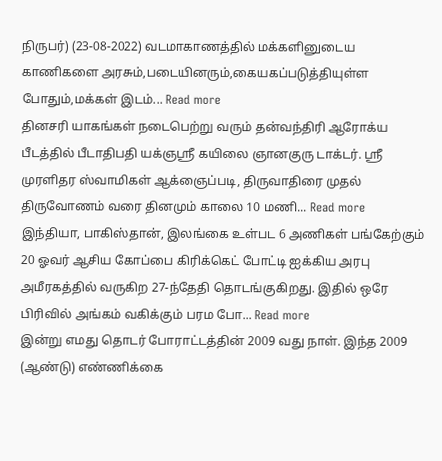நிருபர்) (23-08-2022) வடமாகாணத்தில் மக்களினுடைய காணிகளை அரசும்,படையினரும்,கையகப்படுத்தியுள்ள போதும்,மக்கள் இடம்... Read more
தினசரி யாகங்கள் நடைபெற்று வரும் தன்வந்திரி ஆரோக்ய பீடத்தில் பீடாதிபதி யக்ஞஸ்ரீ கயிலை ஞானகுரு டாக்டர். ஸ்ரீ முரளிதர ஸ்வாமிகள் ஆக்ஞைப்படி, திருவாதிரை முதல் திருவோணம் வரை தினமும் காலை 10 மணி... Read more
இந்தியா, பாகிஸ்தான், இலங்கை உள்பட 6 அணிகள் பங்கேற்கும் 20 ஓவர் ஆசிய கோப்பை கிரிக்கெட் போட்டி ஐக்கிய அரபு அமீரகத்தில் வருகிற 27-ந்தேதி தொடங்குகிறது. இதில் ஒரே பிரிவில் அங்கம் வகிக்கும் பரம போ... Read more
இன்று எமது தொடர் போராட்டத்தின் 2009 வது நாள். இந்த 2009 (ஆண்டு) எண்ணிக்கை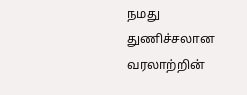நமது துணிச்சலான வரலாற்றின்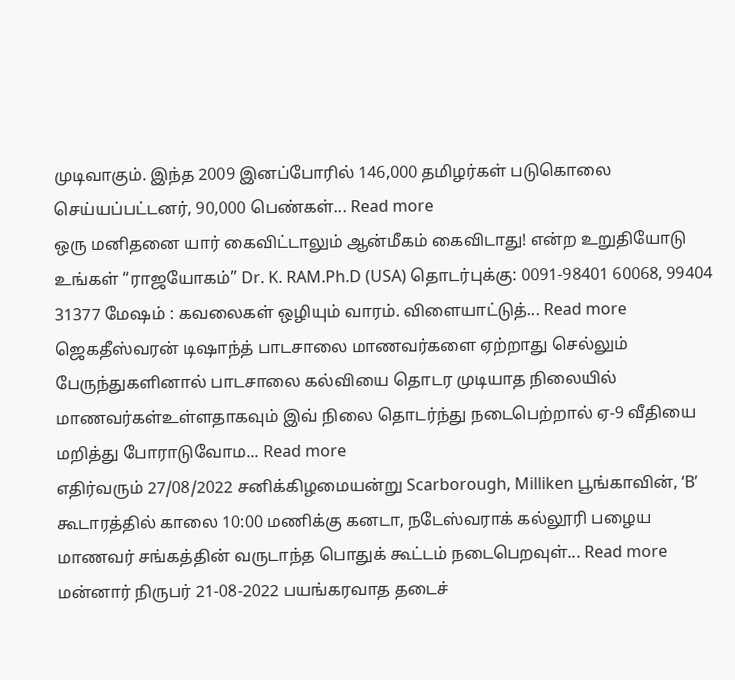முடிவாகும். இந்த 2009 இனப்போரில் 146,000 தமிழர்கள் படுகொலை செய்யப்பட்டனர், 90,000 பெண்கள்... Read more
ஒரு மனிதனை யார் கைவிட்டாலும் ஆன்மீகம் கைவிடாது! என்ற உறுதியோடு உங்கள் “ராஜயோகம்” Dr. K. RAM.Ph.D (USA) தொடர்புக்கு: 0091-98401 60068, 99404 31377 மேஷம் : கவலைகள் ஒழியும் வாரம். விளையாட்டுத்... Read more
ஜெகதீஸ்வரன் டிஷாந்த் பாடசாலை மாணவர்களை ஏற்றாது செல்லும் பேருந்துகளினால் பாடசாலை கல்வியை தொடர முடியாத நிலையில் மாணவர்கள்உள்ளதாகவும் இவ் நிலை தொடர்ந்து நடைபெற்றால் ஏ-9 வீதியை மறித்து போராடுவோம... Read more
எதிர்வரும் 27/08/2022 சனிக்கிழமையன்று Scarborough, Milliken பூங்காவின், ‘B’ கூடாரத்தில் காலை 10:00 மணிக்கு கனடா, நடேஸ்வராக் கல்லூரி பழைய மாணவர் சங்கத்தின் வருடாந்த பொதுக் கூட்டம் நடைபெறவுள்... Read more
மன்னார் நிருபர் 21-08-2022 பயங்கரவாத தடைச்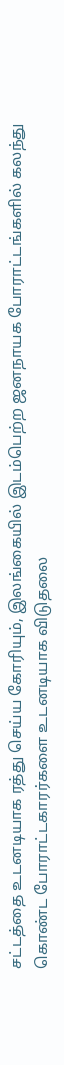சட்டத்தை உடனடியாக ரத்து செய்ய கோரியும், இலங்கையில் இடம்பெற்ற ஜனநாயக போராட்டங்களில் கலந்து கொண்ட போராட்டகாரர்களை உடனடியாக விடுதலை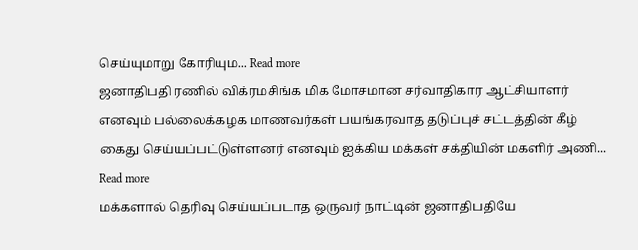செய்யுமாறு கோரியும... Read more
ஜனாதிபதி ரணில் விக்ரமசிங்க மிக மோசமான சர்வாதிகார ஆட்சியாளர் எனவும் பல்லைக்கழக மாணவர்கள் பயங்கரவாத தடுப்புச் சட்டத்தின் கீழ் கைது செய்யப்பட்டுள்ளனர் எனவும் ஐக்கிய மக்கள் சக்தியின் மகளிர் அணி... Read more
மக்களால் தெரிவு செய்யப்படாத ஒருவர் நாட்டின் ஜனாதிபதியே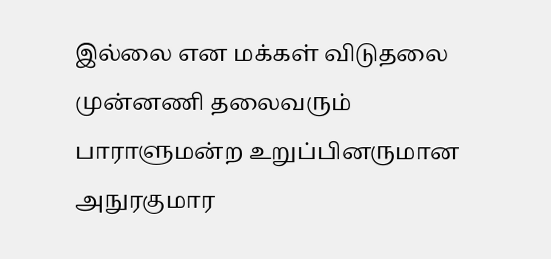இல்லை என மக்கள் விடுதலை முன்னணி தலைவரும் பாராளுமன்ற உறுப்பினருமான அநுரகுமார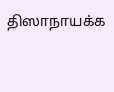திஸாநாயக்க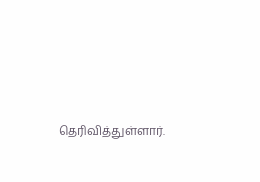தெரிவித்துள்ளார்.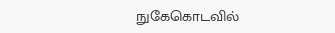நுகேகொடவில்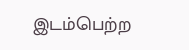இடம்பெற்ற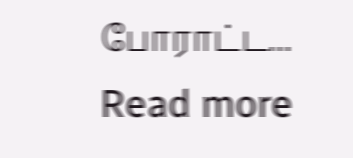போராட்ட... Read more